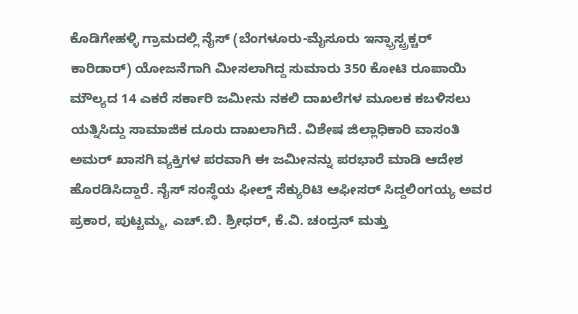ಕೊಡಿಗೇಹಳ್ಳಿ ಗ್ರಾಮದಲ್ಲಿ ನೈಸ್ (ಬೆಂಗಳೂರು-ಮೈಸೂರು ಇನ್ಫ್ರಾಸ್ಟ್ರಕ್ಚರ್ ಕಾರಿಡಾರ್) ಯೋಜನೆಗಾಗಿ ಮೀಸಲಾಗಿದ್ದ ಸುಮಾರು 350 ಕೋಟಿ ರೂಪಾಯಿ ಮೌಲ್ಯದ 14 ಎಕರೆ ಸರ್ಕಾರಿ ಜಮೀನು ನಕಲಿ ದಾಖಲೆಗಳ ಮೂಲಕ ಕಬಳಿಸಲು ಯತ್ನಿಸಿದ್ದು ಸಾಮಾಜಿಕ ದೂರು ದಾಖಲಾಗಿದೆ. ವಿಶೇಷ ಜಿಲ್ಲಾಧಿಕಾರಿ ವಾಸಂತಿ ಅಮರ್ ಖಾಸಗಿ ವ್ಯಕ್ತಿಗಳ ಪರವಾಗಿ ಈ ಜಮೀನನ್ನು ಪರಭಾರೆ ಮಾಡಿ ಆದೇಶ ಹೊರಡಿಸಿದ್ದಾರೆ. ನೈಸ್ ಸಂಸ್ಥೆಯ ಫೀಲ್ಡ್ ಸೆಕ್ಯುರಿಟಿ ಆಫೀಸರ್ ಸಿದ್ದಲಿಂಗಯ್ಯ ಅವರ ಪ್ರಕಾರ, ಪುಟ್ಟಮ್ಮ, ಎಚ್.ಬಿ. ಶ್ರೀಧರ್, ಕೆ.ವಿ. ಚಂದ್ರನ್ ಮತ್ತು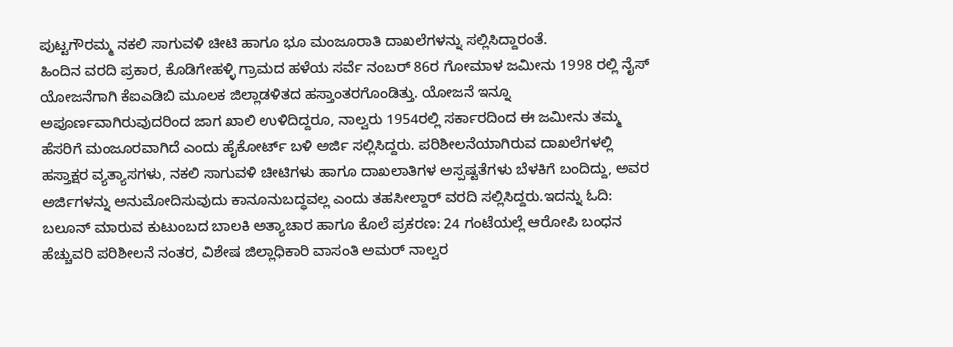ಪುಟ್ಟಗೌರಮ್ಮ ನಕಲಿ ಸಾಗುವಳಿ ಚೀಟಿ ಹಾಗೂ ಭೂ ಮಂಜೂರಾತಿ ದಾಖಲೆಗಳನ್ನು ಸಲ್ಲಿಸಿದ್ದಾರಂತೆ.
ಹಿಂದಿನ ವರದಿ ಪ್ರಕಾರ, ಕೊಡಿಗೇಹಳ್ಳಿ ಗ್ರಾಮದ ಹಳೆಯ ಸರ್ವೆ ನಂಬರ್ 86ರ ಗೋಮಾಳ ಜಮೀನು 1998 ರಲ್ಲಿ ನೈಸ್ ಯೋಜನೆಗಾಗಿ ಕೆಐಎಡಿಬಿ ಮೂಲಕ ಜಿಲ್ಲಾಡಳಿತದ ಹಸ್ತಾಂತರಗೊಂಡಿತ್ತು. ಯೋಜನೆ ಇನ್ನೂ ಅಪೂರ್ಣವಾಗಿರುವುದರಿಂದ ಜಾಗ ಖಾಲಿ ಉಳಿದಿದ್ದರೂ, ನಾಲ್ವರು 1954ರಲ್ಲಿ ಸರ್ಕಾರದಿಂದ ಈ ಜಮೀನು ತಮ್ಮ ಹೆಸರಿಗೆ ಮಂಜೂರವಾಗಿದೆ ಎಂದು ಹೈಕೋರ್ಟ್ ಬಳಿ ಅರ್ಜಿ ಸಲ್ಲಿಸಿದ್ದರು. ಪರಿಶೀಲನೆಯಾಗಿರುವ ದಾಖಲೆಗಳಲ್ಲಿ ಹಸ್ತಾಕ್ಷರ ವ್ಯತ್ಯಾಸಗಳು, ನಕಲಿ ಸಾಗುವಳಿ ಚೀಟಿಗಳು ಹಾಗೂ ದಾಖಲಾತಿಗಳ ಅಸ್ಪಷ್ಟತೆಗಳು ಬೆಳಕಿಗೆ ಬಂದಿದ್ದು, ಅವರ ಅರ್ಜಿಗಳನ್ನು ಅನುಮೋದಿಸುವುದು ಕಾನೂನುಬದ್ಧವಲ್ಲ ಎಂದು ತಹಸೀಲ್ದಾರ್ ವರದಿ ಸಲ್ಲಿಸಿದ್ದರು.ಇದನ್ನು ಓದಿ: ಬಲೂನ್ ಮಾರುವ ಕುಟುಂಬದ ಬಾಲಕಿ ಅತ್ಯಾಚಾರ ಹಾಗೂ ಕೊಲೆ ಪ್ರಕರಣ: 24 ಗಂಟೆಯಲ್ಲೆ ಆರೋಪಿ ಬಂಧನ
ಹೆಚ್ಚುವರಿ ಪರಿಶೀಲನೆ ನಂತರ, ವಿಶೇಷ ಜಿಲ್ಲಾಧಿಕಾರಿ ವಾಸಂತಿ ಅಮರ್ ನಾಲ್ವರ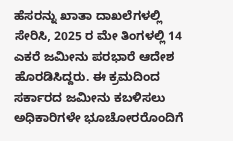ಹೆಸರನ್ನು ಖಾತಾ ದಾಖಲೆಗಳಲ್ಲಿ ಸೇರಿಸಿ, 2025 ರ ಮೇ ತಿಂಗಳಲ್ಲಿ 14 ಎಕರೆ ಜಮೀನು ಪರಭಾರೆ ಆದೇಶ ಹೊರಡಿಸಿದ್ದರು. ಈ ಕ್ರಮದಿಂದ ಸರ್ಕಾರದ ಜಮೀನು ಕಬಳಿಸಲು ಅಧಿಕಾರಿಗಳೇ ಭೂಚೋರರೊಂದಿಗೆ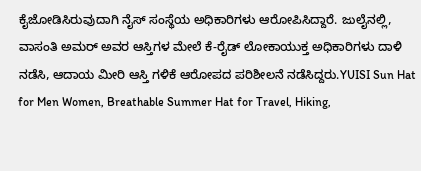ಕೈಜೋಡಿಸಿರುವುದಾಗಿ ನೈಸ್ ಸಂಸ್ಥೆಯ ಅಧಿಕಾರಿಗಳು ಆರೋಪಿಸಿದ್ದಾರೆ. ಜುಲೈನಲ್ಲಿ, ವಾಸಂತಿ ಅಮರ್ ಅವರ ಆಸ್ತಿಗಳ ಮೇಲೆ ಕೆ-ರೈಡ್ ಲೋಕಾಯುಕ್ತ ಅಧಿಕಾರಿಗಳು ದಾಳಿ ನಡೆಸಿ, ಆದಾಯ ಮೀರಿ ಆಸ್ತಿ ಗಳಿಕೆ ಆರೋಪದ ಪರಿಶೀಲನೆ ನಡೆಸಿದ್ದರು.YUISI Sun Hat for Men Women, Breathable Summer Hat for Travel, Hiking,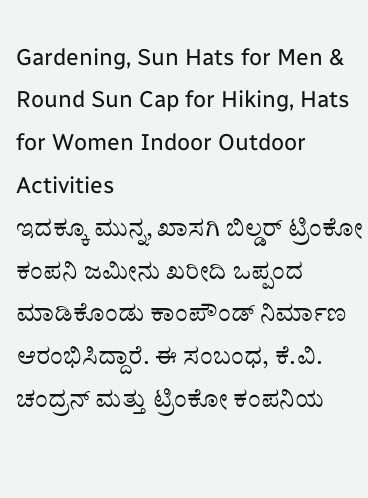Gardening, Sun Hats for Men & Round Sun Cap for Hiking, Hats for Women Indoor Outdoor Activities
ಇದಕ್ಕೂ ಮುನ್ನ, ಖಾಸಗಿ ಬಿಲ್ಡರ್ ಟ್ರಿಂಕೋ ಕಂಪನಿ ಜಮೀನು ಖರೀದಿ ಒಪ್ಪಂದ ಮಾಡಿಕೊಂಡು ಕಾಂಪೌಂಡ್ ನಿರ್ಮಾಣ ಆರಂಭಿಸಿದ್ದಾರೆ. ಈ ಸಂಬಂಧ, ಕೆ.ವಿ. ಚಂದ್ರನ್ ಮತ್ತು ಟ್ರಿಂಕೋ ಕಂಪನಿಯ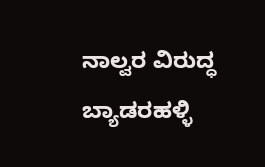ನಾಲ್ವರ ವಿರುದ್ಧ ಬ್ಯಾಡರಹಳ್ಳಿ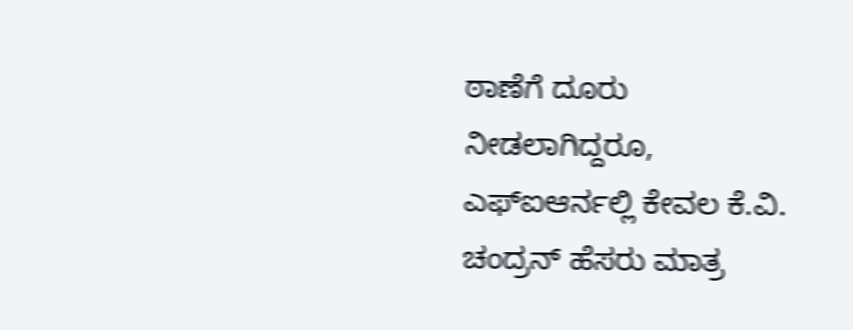ಠಾಣೆಗೆ ದೂರು ನೀಡಲಾಗಿದ್ದರೂ, ಎಫ್ಐಆರ್ನಲ್ಲಿ ಕೇವಲ ಕೆ.ವಿ. ಚಂದ್ರನ್ ಹೆಸರು ಮಾತ್ರ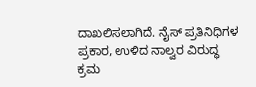ದಾಖಲಿಸಲಾಗಿದೆ. ನೈಸ್ ಪ್ರತಿನಿಧಿಗಳ ಪ್ರಕಾರ, ಉಳಿದ ನಾಲ್ವರ ವಿರುದ್ಧ ಕ್ರಮ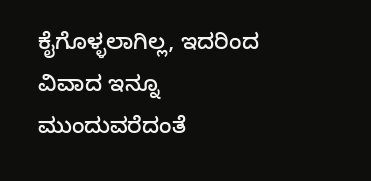ಕೈಗೊಳ್ಳಲಾಗಿಲ್ಲ, ಇದರಿಂದ ವಿವಾದ ಇನ್ನೂ ಮುಂದುವರೆದಂತೆ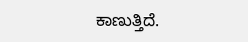ಕಾಣುತ್ತಿದೆ.